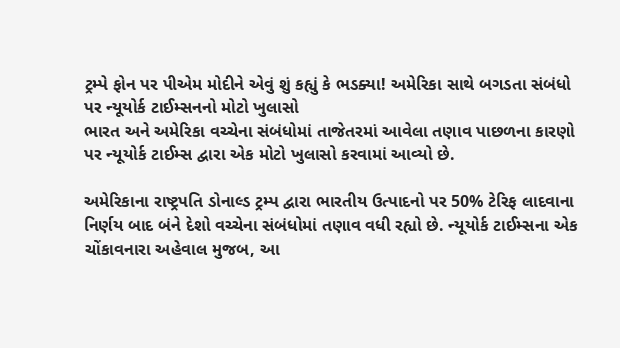ટ્રમ્પે ફોન પર પીએમ મોદીને એવું શું કહ્યું કે ભડક્યા! અમેરિકા સાથે બગડતા સંબંધો પર ન્યૂયોર્ક ટાઈમ્સનનો મોટો ખુલાસો
ભારત અને અમેરિકા વચ્ચેના સંબંધોમાં તાજેતરમાં આવેલા તણાવ પાછળના કારણો પર ન્યૂયોર્ક ટાઈમ્સ દ્વારા એક મોટો ખુલાસો કરવામાં આવ્યો છે.

અમેરિકાના રાષ્ટ્રપતિ ડોનાલ્ડ ટ્રમ્પ દ્વારા ભારતીય ઉત્પાદનો પર 50% ટેરિફ લાદવાના નિર્ણય બાદ બંને દેશો વચ્ચેના સંબંધોમાં તણાવ વધી રહ્યો છે. ન્યૂયોર્ક ટાઈમ્સના એક ચોંકાવનારા અહેવાલ મુજબ, આ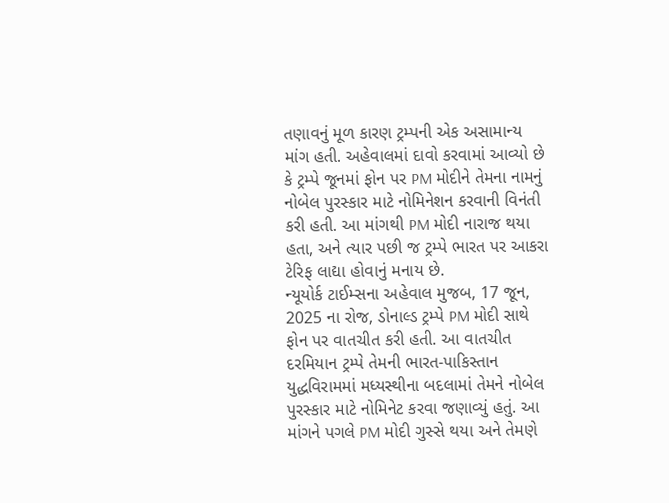તણાવનું મૂળ કારણ ટ્રમ્પની એક અસામાન્ય માંગ હતી. અહેવાલમાં દાવો કરવામાં આવ્યો છે કે ટ્રમ્પે જૂનમાં ફોન પર PM મોદીને તેમના નામનું નોબેલ પુરસ્કાર માટે નોમિનેશન કરવાની વિનંતી કરી હતી. આ માંગથી PM મોદી નારાજ થયા હતા, અને ત્યાર પછી જ ટ્રમ્પે ભારત પર આકરા ટેરિફ લાદ્યા હોવાનું મનાય છે.
ન્યૂયોર્ક ટાઈમ્સના અહેવાલ મુજબ, 17 જૂન, 2025 ના રોજ, ડોનાલ્ડ ટ્રમ્પે PM મોદી સાથે ફોન પર વાતચીત કરી હતી. આ વાતચીત દરમિયાન ટ્રમ્પે તેમની ભારત-પાકિસ્તાન યુદ્ધવિરામમાં મધ્યસ્થીના બદલામાં તેમને નોબેલ પુરસ્કાર માટે નોમિનેટ કરવા જણાવ્યું હતું. આ માંગને પગલે PM મોદી ગુસ્સે થયા અને તેમણે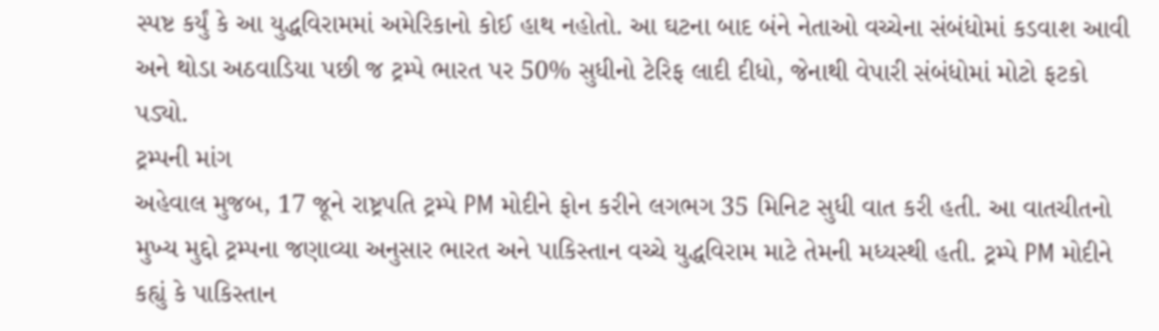સ્પષ્ટ કર્યું કે આ યુદ્ધવિરામમાં અમેરિકાનો કોઈ હાથ નહોતો. આ ઘટના બાદ બંને નેતાઓ વચ્ચેના સંબંધોમાં કડવાશ આવી અને થોડા અઠવાડિયા પછી જ ટ્રમ્પે ભારત પર 50% સુધીનો ટેરિફ લાદી દીધો, જેનાથી વેપારી સંબંધોમાં મોટો ફટકો પડ્યો.
ટ્રમ્પની માંગ
અહેવાલ મુજબ, 17 જૂને રાષ્ટ્રપતિ ટ્રમ્પે PM મોદીને ફોન કરીને લગભગ 35 મિનિટ સુધી વાત કરી હતી. આ વાતચીતનો મુખ્ય મુદ્દો ટ્રમ્પના જણાવ્યા અનુસાર ભારત અને પાકિસ્તાન વચ્ચે યુદ્ધવિરામ માટે તેમની મધ્યસ્થી હતી. ટ્રમ્પે PM મોદીને કહ્યું કે પાકિસ્તાન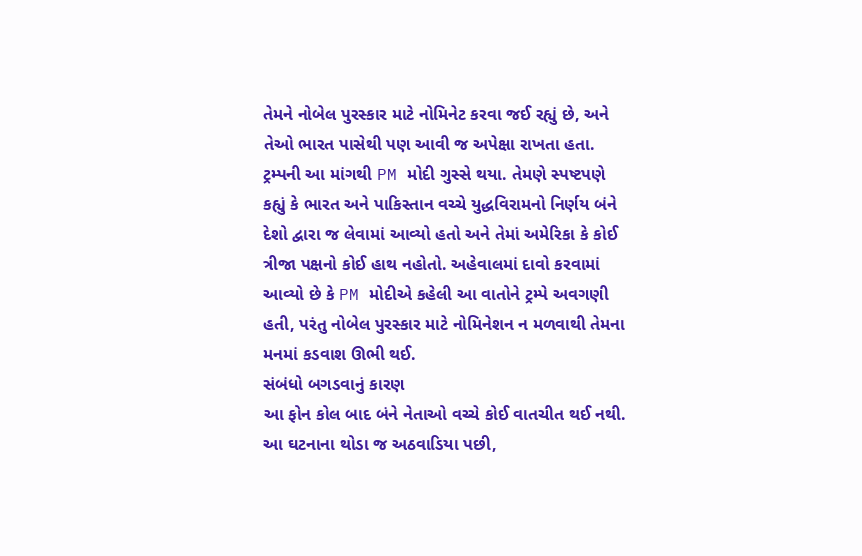તેમને નોબેલ પુરસ્કાર માટે નોમિનેટ કરવા જઈ રહ્યું છે, અને તેઓ ભારત પાસેથી પણ આવી જ અપેક્ષા રાખતા હતા.
ટ્રમ્પની આ માંગથી PM મોદી ગુસ્સે થયા. તેમણે સ્પષ્ટપણે કહ્યું કે ભારત અને પાકિસ્તાન વચ્ચે યુદ્ધવિરામનો નિર્ણય બંને દેશો દ્વારા જ લેવામાં આવ્યો હતો અને તેમાં અમેરિકા કે કોઈ ત્રીજા પક્ષનો કોઈ હાથ નહોતો. અહેવાલમાં દાવો કરવામાં આવ્યો છે કે PM મોદીએ કહેલી આ વાતોને ટ્રમ્પે અવગણી હતી, પરંતુ નોબેલ પુરસ્કાર માટે નોમિનેશન ન મળવાથી તેમના મનમાં કડવાશ ઊભી થઈ.
સંબંધો બગડવાનું કારણ
આ ફોન કોલ બાદ બંને નેતાઓ વચ્ચે કોઈ વાતચીત થઈ નથી. આ ઘટનાના થોડા જ અઠવાડિયા પછી,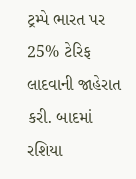ટ્રમ્પે ભારત પર 25% ટેરિફ લાદવાની જાહેરાત કરી. બાદમાં રશિયા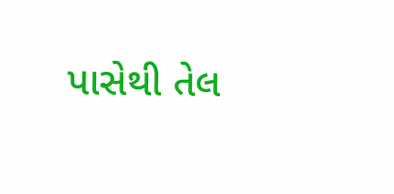પાસેથી તેલ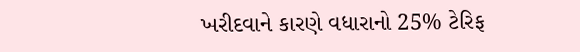ખરીદવાને કારણે વધારાનો 25% ટેરિફ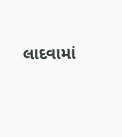લાદવામાં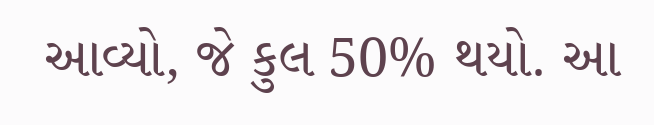આવ્યો, જે કુલ 50% થયો. આ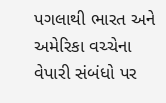પગલાથી ભારત અને અમેરિકા વચ્ચેના વેપારી સંબંધો પર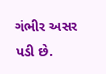ગંભીર અસર પડી છે.